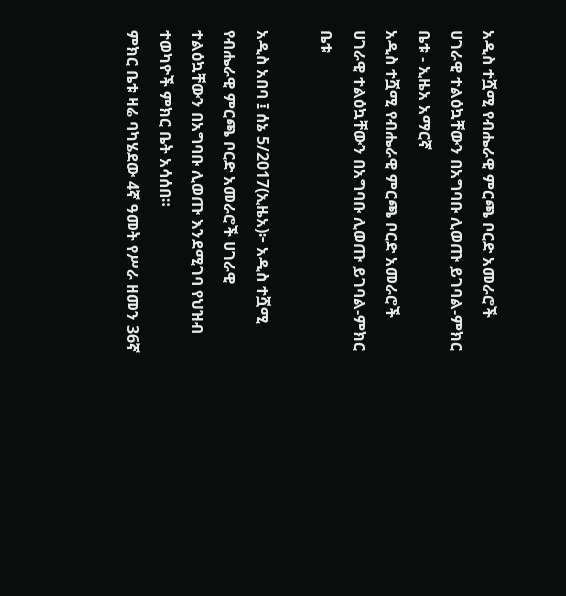አዲስ ተሿሚ የብሔራዊ ምርጫ ቦርድ አመራሮች ሀገራዊ ተልዕኳቸውን በአግባቡ ሊወጡ ይገባል-ምክር ቤቱ - ኢዜአ አማርኛ
አዲስ ተሿሚ የብሔራዊ ምርጫ ቦርድ አመራሮች ሀገራዊ ተልዕኳቸውን በአግባቡ ሊወጡ ይገባል-ምክር ቤቱ

አዲስ አበባ ፤ ሰኔ 5/2017(ኢዜአ)፦ አዲስ ተሿሚ የብሔራዊ ምርጫ ቦርድ አመራሮች ሀገራዊ ተልዕኳቸውን በአግባቡ ሊወጡ እንደሚገባ የህዝብ ተወካዮች ምክር ቤት አሳሰበ።
ምክር ቤቱ ዛሬ ባካሄደው 4ኛ ዓመት የሥራ ዘመን 36ኛ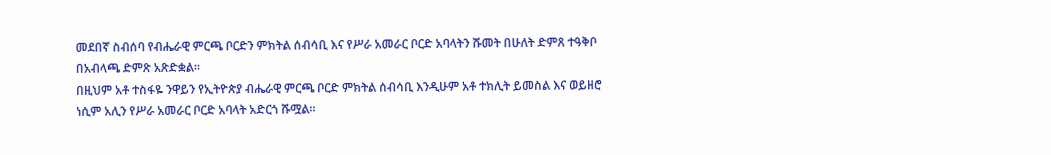መደበኛ ስብሰባ የብሔራዊ ምርጫ ቦርድን ምክትል ሰብሳቢ እና የሥራ አመራር ቦርድ አባላትን ሹመት በሁለት ድምጸ ተዓቅቦ በአብላጫ ድምጽ አጽድቋል።
በዚህም አቶ ተስፋዬ ንዋይን የኢትዮጵያ ብሔራዊ ምርጫ ቦርድ ምክትል ሰብሳቢ እንዲሁም አቶ ተክሊት ይመስል እና ወይዘሮ ነሲም አሊን የሥራ አመራር ቦርድ አባላት አድርጎ ሹሟል።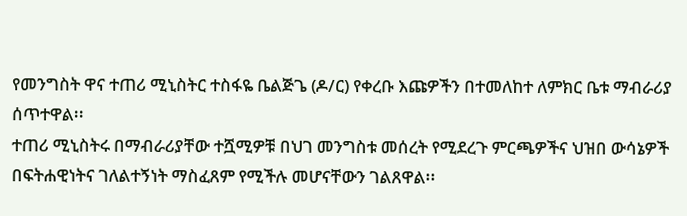የመንግስት ዋና ተጠሪ ሚኒስትር ተስፋዬ ቤልጅጌ (ዶ/ር) የቀረቡ እጩዎችን በተመለከተ ለምክር ቤቱ ማብራሪያ ሰጥተዋል፡፡
ተጠሪ ሚኒስትሩ በማብራሪያቸው ተሿሚዎቹ በህገ መንግስቱ መሰረት የሚደረጉ ምርጫዎችና ህዝበ ውሳኔዎች በፍትሐዊነትና ገለልተኝነት ማስፈጸም የሚችሉ መሆናቸውን ገልጸዋል፡፡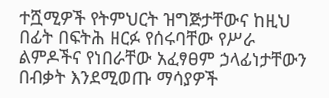ተሿሚዎች የትምህርት ዝግጅታቸውና ከዚህ በፊት በፍትሕ ዘርፉ የሰሩባቸው የሥራ ልምዶችና የነበራቸው አፈፃፀም ኃላፊነታቸውን በብቃት እንደሚወጡ ማሳያዎች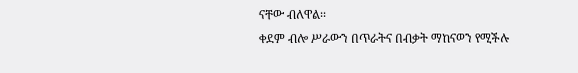ናቸው ብለዋል፡፡
ቀደም ብሎ ሥራውን በጥራትና በብቃት ማከናወን የሚችሉ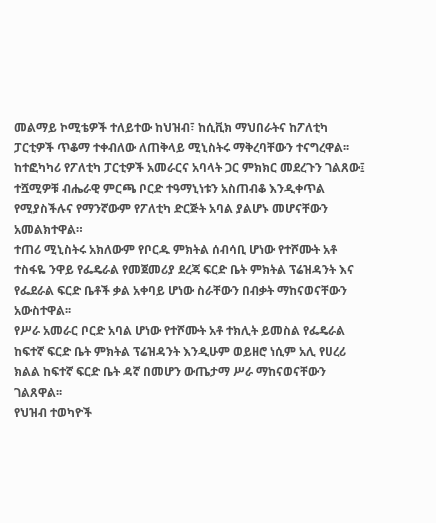መልማይ ኮሚቴዎች ተለይተው ከህዝብ፣ ከሲቪክ ማህበራትና ከፖለቲካ ፓርቲዎች ጥቆማ ተቀብለው ለጠቅላይ ሚኒስትሩ ማቅረባቸውን ተናግረዋል፡፡
ከተፎካካሪ የፖለቲካ ፓርቲዎች አመራርና አባላት ጋር ምክክር መደረጉን ገልጸው፤ ተሿሚዎቹ ብሔራዊ ምርጫ ቦርድ ተዓማኒነቱን አስጠብቆ እንዲቀጥል የሚያስችሉና የማንኛውም የፖለቲካ ድርጅት አባል ያልሆኑ መሆናቸውን አመልክተዋል።
ተጠሪ ሚኒስትሩ አክለውም የቦርዱ ምክትል ሰብሳቢ ሆነው የተሾሙት አቶ ተስፋዬ ንዋይ የፌዴራል የመጀመሪያ ደረጃ ፍርድ ቤት ምክትል ፕሬዝዳንት እና የፌደራል ፍርድ ቤቶች ቃል አቀባይ ሆነው ስራቸውን በብቃት ማከናወናቸውን አውስተዋል፡፡
የሥራ አመራር ቦርድ አባል ሆነው የተሾሙት አቶ ተክሊት ይመስል የፌዴራል ከፍተኛ ፍርድ ቤት ምክትል ፕሬዝዳንት እንዲሁም ወይዘሮ ነሲም አሊ የሀረሪ ክልል ከፍተኛ ፍርድ ቤት ዳኛ በመሆን ውጤታማ ሥራ ማከናወናቸውን ገልጸዋል፡፡
የህዝብ ተወካዮች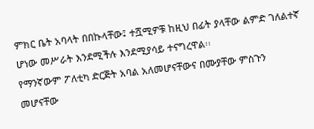ምክር ቤት አባላት በበኩላቸው፤ ተሿሚዎቹ ከዚህ በፊት ያላቸው ልምድ ገለልተኛ ሆነው መሥራት እንደሚችሉ እንደሚያሳይ ተናግረዋል፡፡
የማንኛውም ፖለቲካ ድርጅት አባል አለመሆናቸውና በሙያቸው ምስጉን መሆናቸው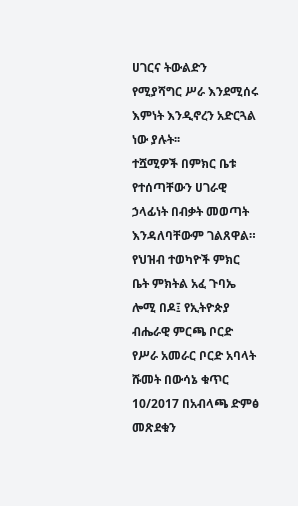ሀገርና ትውልድን የሚያሻግር ሥራ እንደሚሰሩ እምነት እንዲኖረን አድርጓል ነው ያሉት፡፡
ተሿሚዎች በምክር ቤቱ የተሰጣቸውን ሀገራዊ ኃላፊነት በብቃት መወጣት እንዳለባቸውም ገልጸዋል።
የህዝብ ተወካዮች ምክር ቤት ምክትል አፈ ጉባኤ ሎሚ በዶ፤ የኢትዮጵያ ብሔራዊ ምርጫ ቦርድ የሥራ አመራር ቦርድ አባላት ሹመት በውሳኔ ቁጥር 10/2017 በአብላጫ ድምፅ መጽደቁን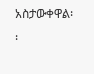አስታውቀዋል፡፡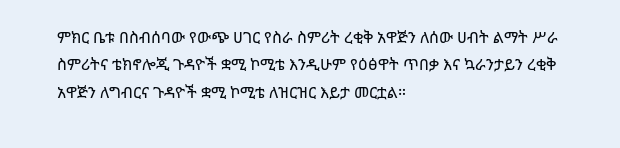ምክር ቤቱ በስብሰባው የውጭ ሀገር የስራ ስምሪት ረቂቅ አዋጅን ለሰው ሀብት ልማት ሥራ ስምሪትና ቴክኖሎጂ ጉዳዮች ቋሚ ኮሚቴ እንዲሁም የዕፅዋት ጥበቃ እና ኳራንታይን ረቂቅ አዋጅን ለግብርና ጉዳዮች ቋሚ ኮሚቴ ለዝርዝር እይታ መርቷል።